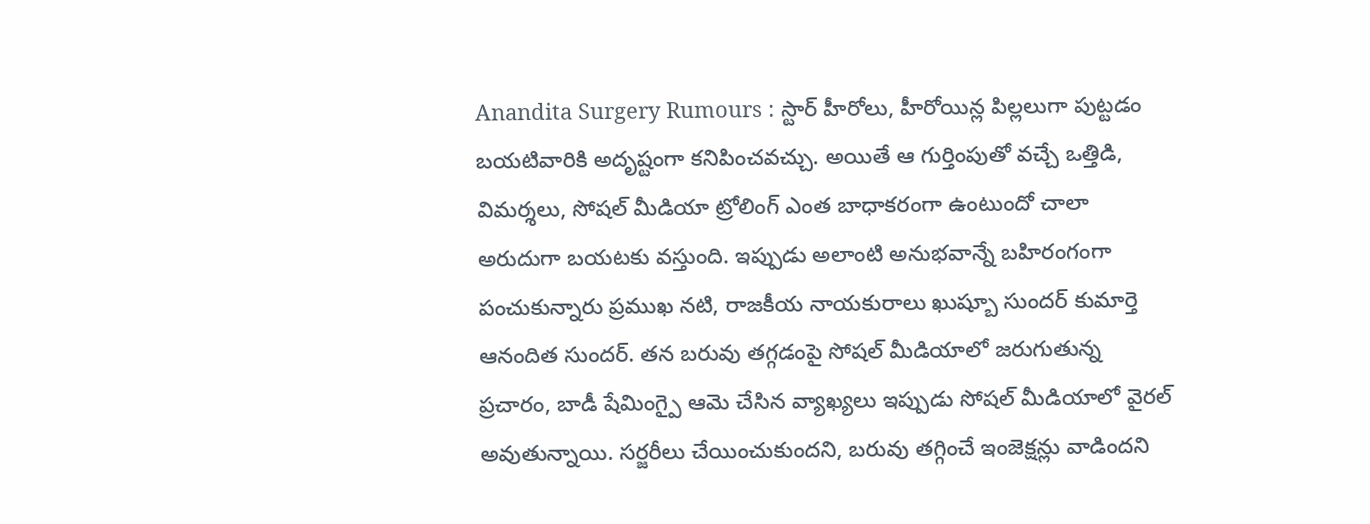Anandita Surgery Rumours : స్టార్ హీరోలు, హీరోయిన్ల పిల్లలుగా పుట్టడం బయటివారికి అదృష్టంగా కనిపించవచ్చు. అయితే ఆ గుర్తింపుతో వచ్చే ఒత్తిడి, విమర్శలు, సోషల్ మీడియా ట్రోలింగ్ ఎంత బాధాకరంగా ఉంటుందో చాలా అరుదుగా బయటకు వస్తుంది. ఇప్పుడు అలాంటి అనుభవాన్నే బహిరంగంగా పంచుకున్నారు ప్రముఖ నటి, రాజకీయ నాయకురాలు ఖుష్బూ సుందర్ కుమార్తె ఆనందిత సుందర్. తన బరువు తగ్గడంపై సోషల్ మీడియాలో జరుగుతున్న ప్రచారం, బాడీ షేమింగ్పై ఆమె చేసిన వ్యాఖ్యలు ఇప్పుడు సోషల్ మీడియాలో వైరల్ అవుతున్నాయి. సర్జరీలు చేయించుకుందని, బరువు తగ్గించే ఇంజెక్షన్లు వాడిందని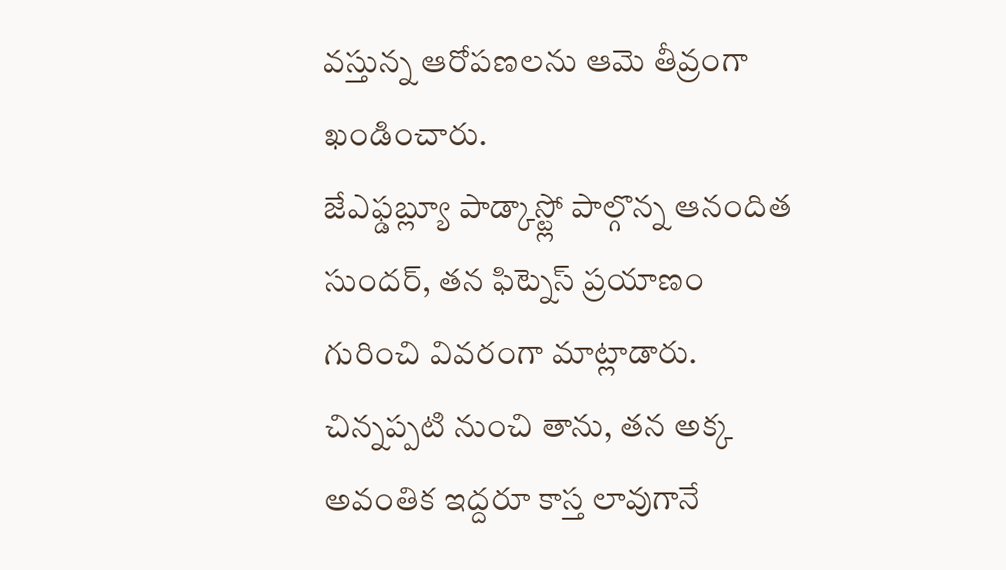వస్తున్న ఆరోపణలను ఆమె తీవ్రంగా ఖండించారు.
జేఎఫ్డబ్ల్యూ పాడ్కాస్ట్లో పాల్గొన్న ఆనందిత సుందర్, తన ఫిట్నెస్ ప్రయాణం గురించి వివరంగా మాట్లాడారు. చిన్నప్పటి నుంచి తాను, తన అక్క అవంతిక ఇద్దరూ కాస్త లావుగానే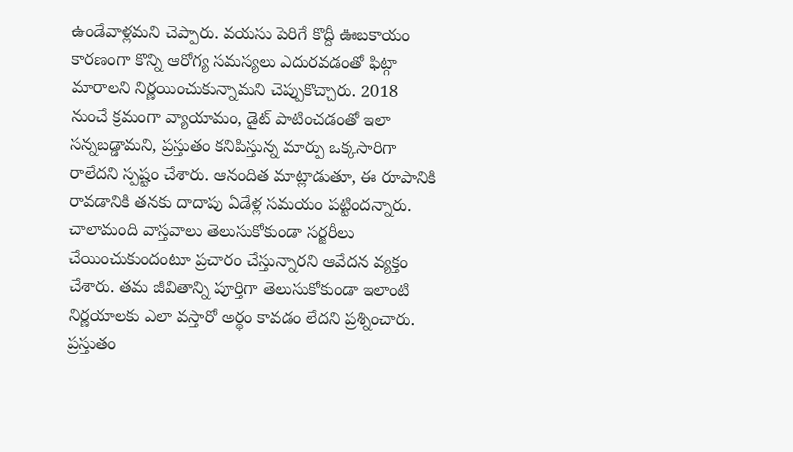ఉండేవాళ్లమని చెప్పారు. వయసు పెరిగే కొద్దీ ఊబకాయం కారణంగా కొన్ని ఆరోగ్య సమస్యలు ఎదురవడంతో ఫిట్గా మారాలని నిర్ణయించుకున్నామని చెప్పుకొచ్చారు. 2018 నుంచే క్రమంగా వ్యాయామం, డైట్ పాటించడంతో ఇలా సన్నబడ్డామని, ప్రస్తుతం కనిపిస్తున్న మార్పు ఒక్కసారిగా రాలేదని స్పష్టం చేశారు. ఆనందిత మాట్లాడుతూ, ఈ రూపానికి రావడానికి తనకు దాదాపు ఏడేళ్ల సమయం పట్టిందన్నారు. చాలామంది వాస్తవాలు తెలుసుకోకుండా సర్జరీలు చేయించుకుందంటూ ప్రచారం చేస్తున్నారని ఆవేదన వ్యక్తం చేశారు. తమ జీవితాన్ని పూర్తిగా తెలుసుకోకుండా ఇలాంటి నిర్ణయాలకు ఎలా వస్తారో అర్థం కావడం లేదని ప్రశ్నించారు.
ప్రస్తుతం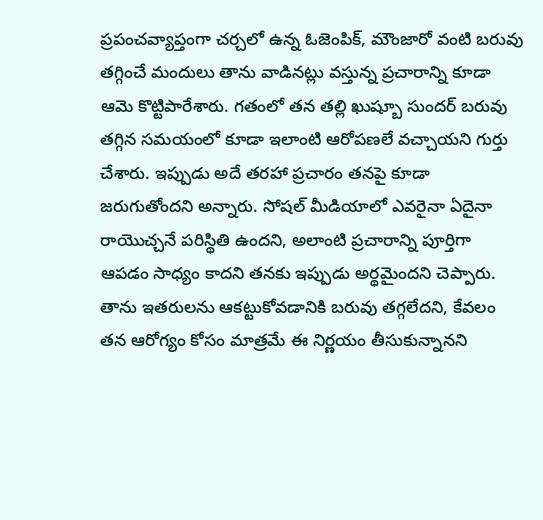ప్రపంచవ్యాప్తంగా చర్చలో ఉన్న ఓజెంపిక్, మౌంజారో వంటి బరువు తగ్గించే మందులు తాను వాడినట్లు వస్తున్న ప్రచారాన్ని కూడా ఆమె కొట్టిపారేశారు. గతంలో తన తల్లి ఖుష్బూ సుందర్ బరువు తగ్గిన సమయంలో కూడా ఇలాంటి ఆరోపణలే వచ్చాయని గుర్తు చేశారు. ఇప్పుడు అదే తరహా ప్రచారం తనపై కూడా జరుగుతోందని అన్నారు. సోషల్ మీడియాలో ఎవరైనా ఏదైనా రాయొచ్చనే పరిస్థితి ఉందని, అలాంటి ప్రచారాన్ని పూర్తిగా ఆపడం సాధ్యం కాదని తనకు ఇప్పుడు అర్థమైందని చెప్పారు. తాను ఇతరులను ఆకట్టుకోవడానికి బరువు తగ్గలేదని, కేవలం తన ఆరోగ్యం కోసం మాత్రమే ఈ నిర్ణయం తీసుకున్నానని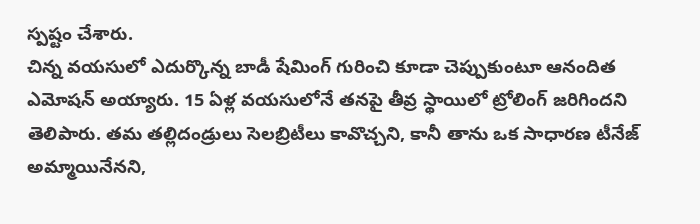స్పష్టం చేశారు.
చిన్న వయసులో ఎదుర్కొన్న బాడీ షేమింగ్ గురించి కూడా చెప్పుకుంటూ ఆనందిత ఎమోషన్ అయ్యారు. 15 ఏళ్ల వయసులోనే తనపై తీవ్ర స్థాయిలో ట్రోలింగ్ జరిగిందని తెలిపారు. తమ తల్లిదండ్రులు సెలబ్రిటీలు కావొచ్చని, కానీ తాను ఒక సాధారణ టీనేజ్ అమ్మాయినేనని,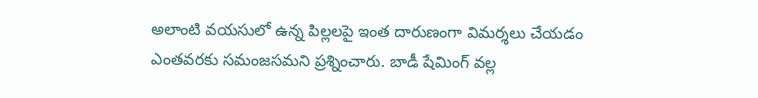అలాంటి వయసులో ఉన్న పిల్లలపై ఇంత దారుణంగా విమర్శలు చేయడం ఎంతవరకు సమంజసమని ప్రశ్నించారు. బాడీ షేమింగ్ వల్ల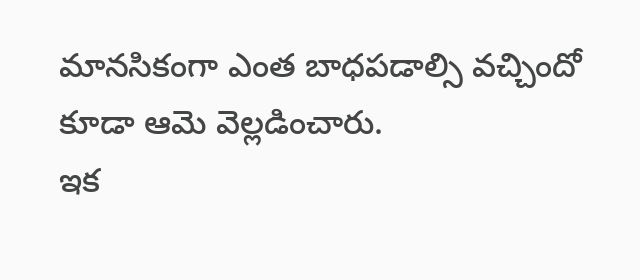మానసికంగా ఎంత బాధపడాల్సి వచ్చిందో కూడా ఆమె వెల్లడించారు.
ఇక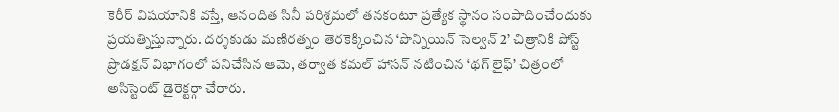కెరీర్ విషయానికి వస్తే, ఆనందిత సినీ పరిశ్రమలో తనకంటూ ప్రత్యేక స్థానం సంపాదించేందుకు ప్రయత్నిస్తున్నారు. దర్శకుడు మణిరత్నం తెరకెక్కించిన ‘పొన్నియిన్ సెల్వన్ 2’ చిత్రానికి పోస్ట్ ప్రొడక్షన్ విభాగంలో పనిచేసిన ఆమె, తర్వాత కమల్ హాసన్ నటించిన ‘థగ్ లైఫ్’ చిత్రంలో అసిస్టెంట్ డైరెక్టర్గా చేరారు.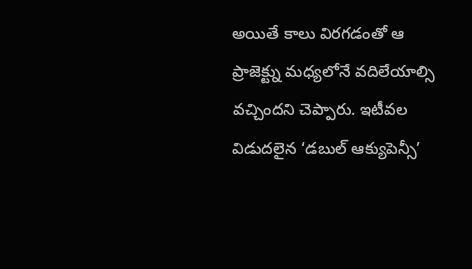అయితే కాలు విరగడంతో ఆ ప్రాజెక్ట్ను మధ్యలోనే వదిలేయాల్సి వచ్చిందని చెప్పారు. ఇటీవల విడుదలైన ‘డబుల్ ఆక్యుపెన్సీ’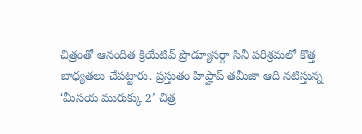చిత్రంతో ఆనందిత క్రియేటివ్ ప్రొడ్యూసర్గా సినీ పరిశ్రమలో కొత్త బాధ్యతలు చేపట్టారు. ప్రస్తుతం హిప్హాప్ తమీజా ఆది నటిస్తున్న ‘మీసయ మురుక్కు 2’ చిత్ర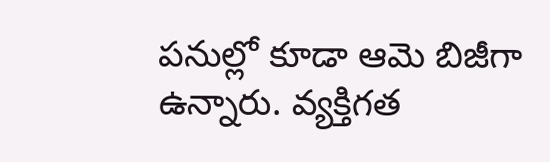పనుల్లో కూడా ఆమె బిజీగా ఉన్నారు. వ్యక్తిగత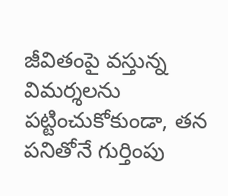జీవితంపై వస్తున్న విమర్శలను పట్టించుకోకుండా, తన పనితోనే గుర్తింపు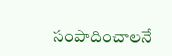సంపాదించాలనే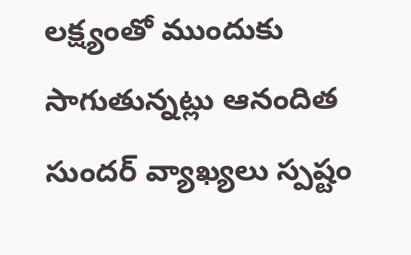లక్ష్యంతో ముందుకు సాగుతున్నట్లు ఆనందిత సుందర్ వ్యాఖ్యలు స్పష్టం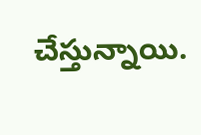చేస్తున్నాయి.